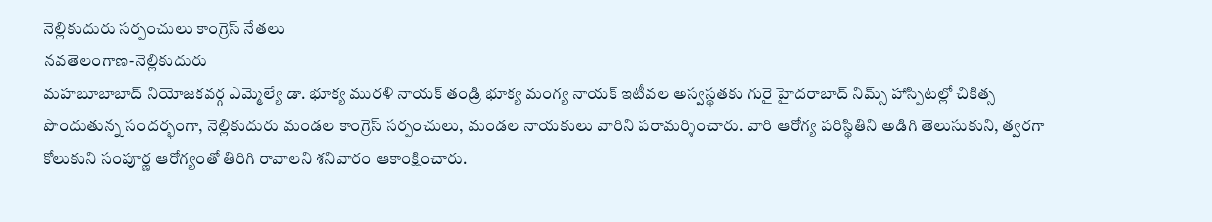నెల్లికుదురు సర్పంచులు కాంగ్రెస్ నేతలు
నవతెలంగాణ-నెల్లికుదురు
మహబూబాబాద్ నియోజకవర్గ ఎమ్మెల్యే డా. భూక్య మురళి నాయక్ తండ్రి భూక్య మంగ్య నాయక్ ఇటీవల అస్వస్థతకు గురై హైదరాబాద్ నిమ్స్ హాస్పిటల్లో చికిత్స పొందుతున్న సందర్భంగా, నెల్లికుదురు మండల కాంగ్రెస్ సర్పంచులు, మండల నాయకులు వారిని పరామర్శించారు. వారి ఆరోగ్య పరిస్థితిని అడిగి తెలుసుకుని, త్వరగా కోలుకుని సంపూర్ణ ఆరోగ్యంతో తిరిగి రావాలని శనివారం ఆకాంక్షించారు.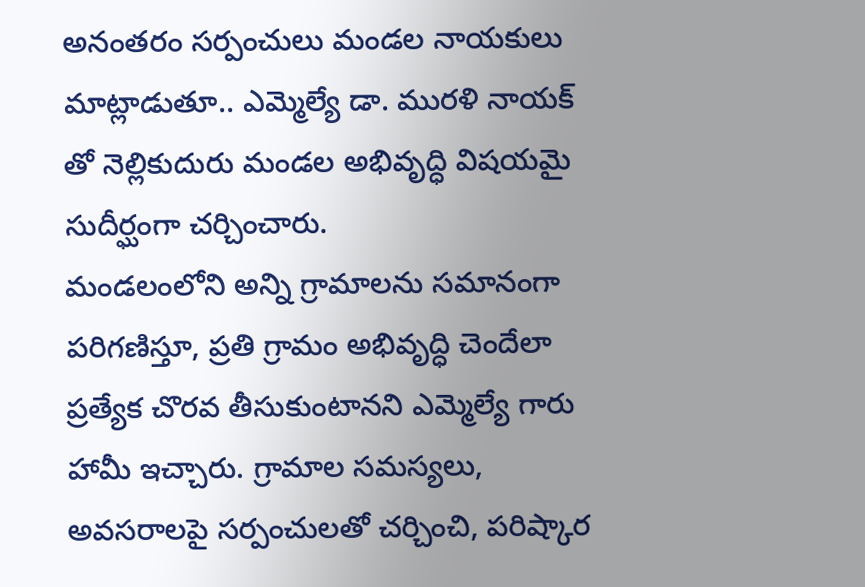అనంతరం సర్పంచులు మండల నాయకులు మాట్లాడుతూ.. ఎమ్మెల్యే డా. మురళి నాయక్ తో నెల్లికుదురు మండల అభివృద్ధి విషయమై సుదీర్ఘంగా చర్చించారు.
మండలంలోని అన్ని గ్రామాలను సమానంగా పరిగణిస్తూ, ప్రతి గ్రామం అభివృద్ధి చెందేలా ప్రత్యేక చొరవ తీసుకుంటానని ఎమ్మెల్యే గారు హామీ ఇచ్చారు. గ్రామాల సమస్యలు, అవసరాలపై సర్పంచులతో చర్చించి, పరిష్కార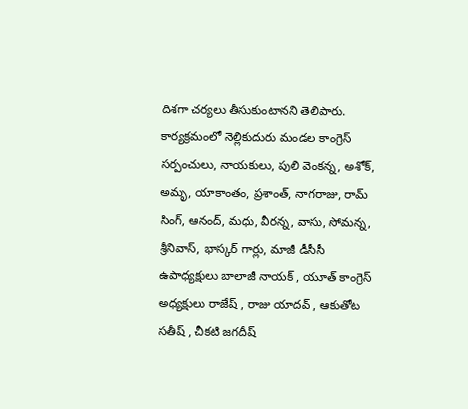దిశగా చర్యలు తీసుకుంటానని తెలిపారు. కార్యక్రమంలో నెల్లికుదురు మండల కాంగ్రెస్ సర్పంచులు, నాయకులు, పులి వెంకన్న, అశోక్, అమృ, యాకాంతం, ప్రశాంత్, నాగరాజు, రామ్ సింగ్, ఆనంద్, మధు, వీరన్న, వాసు, సోమన్న, శ్రీనివాస్, భాస్కర్ గార్లు, మాజీ డీసీసీ ఉపాధ్యక్షులు బాలాజీ నాయక్ , యూత్ కాంగ్రెస్ అధ్యక్షులు రాజేష్ , రాజు యాదవ్ , ఆకుతోట సతీష్ , చీకటి జగదీష్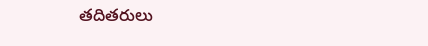తదితరులు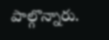పాల్గొన్నారు.